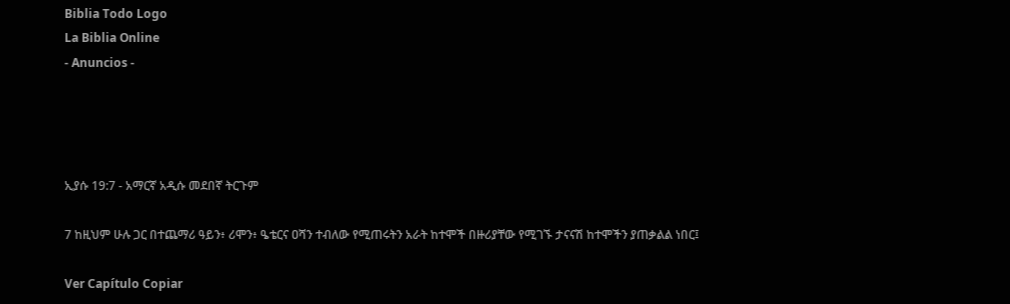Biblia Todo Logo
La Biblia Online
- Anuncios -




ኢያሱ 19:7 - አማርኛ አዲሱ መደበኛ ትርጉም

7 ከዚህም ሁሉ ጋር በተጨማሪ ዓይን፥ ሪሞን፥ ዔቴርና ዐሻን ተብለው የሚጠሩትን አራት ከተሞች በዙሪያቸው የሚገኙ ታናናሽ ከተሞችን ያጠቃልል ነበር፤

Ver Capítulo Copiar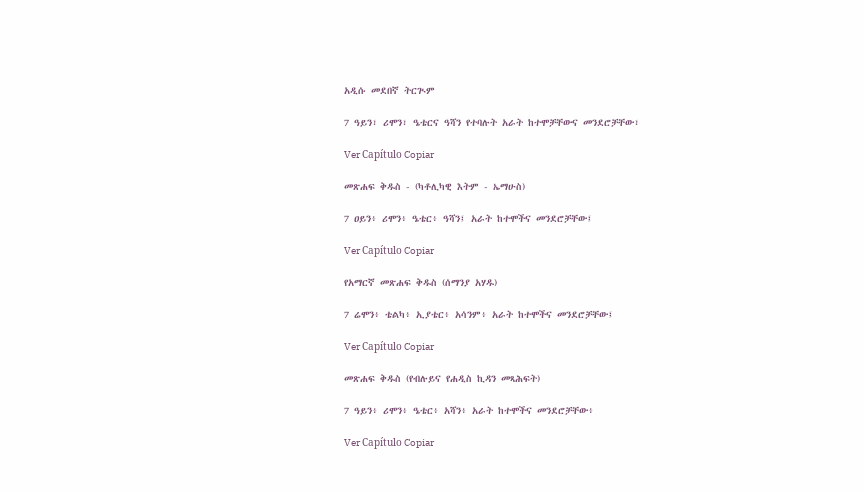አዲሱ መደበኛ ትርጒም

7 ዓይን፣ ሪሞን፣ ዔቴርና ዓሻን የተባሉት አራት ከተሞቻቸውና መንደሮቻቸው፣

Ver Capítulo Copiar

መጽሐፍ ቅዱስ - (ካቶሊካዊ እትም - ኤማሁስ)

7 ዐይን፥ ሪሞን፥ ዔቴር፥ ዓሻን፤ አራት ከተሞችና መንደሮቻቸው፤

Ver Capítulo Copiar

የአማርኛ መጽሐፍ ቅዱስ (ሰማንያ አሃዱ)

7 ሬሞን፥ ቴልካ፥ ኢያቴር፥ አሳንም፥ አራት ከተሞችና መንደሮቻቸው፤

Ver Capítulo Copiar

መጽሐፍ ቅዱስ (የብሉይና የሐዲስ ኪዳን መጻሕፍት)

7 ዓይን፥ ሪሞን፥ ዔቴር፥ አሻን፥ አራት ከተሞችና መንደሮቻቸው፥

Ver Capítulo Copiar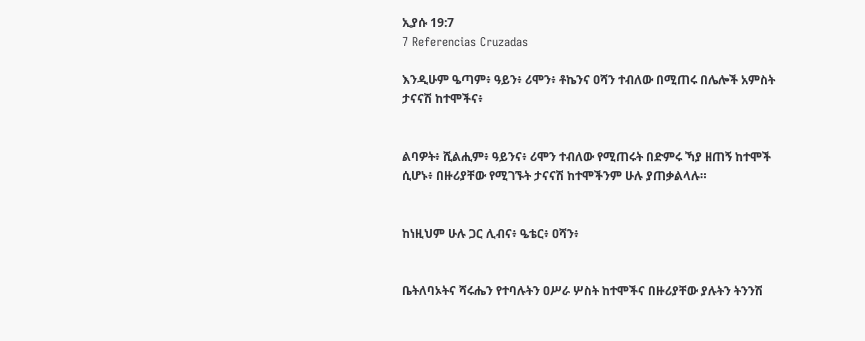ኢያሱ 19:7
7 Referencias Cruzadas

እንዲሁም ዔጣም፥ ዓይን፥ ሪሞን፥ ቶኬንና ዐሻን ተብለው በሚጠሩ በሌሎች አምስት ታናናሽ ከተሞችና፥


ልባዎት፥ ሺልሒም፥ ዓይንና፥ ሪሞን ተብለው የሚጠሩት በድምሩ ኻያ ዘጠኝ ከተሞች ሲሆኑ፥ በዙሪያቸው የሚገኙት ታናናሽ ከተሞችንም ሁሉ ያጠቃልላሉ።


ከነዚህም ሁሉ ጋር ሊብና፥ ዔቴር፥ ዐሻን፥


ቤትለባኦትና ሻሩሔን የተባሉትን ዐሥራ ሦስት ከተሞችና በዙሪያቸው ያሉትን ትንንሽ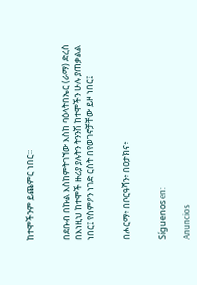ከተሞችንም ይጨምር ነበር።


በደቡብ በኩል እስከምትገኘው እስከ ባዕላትበኤር (ራማ) ድረስ በእነዚህ ከተሞች ዙሪያ ያሉትን ትንንሽ ከተሞችን ሁሉ ያጠቃልል ነበር፤ የስምዖን ነገድ ርስት በየወገኖቻቸው ይዞ ነበር፤


በሖርማ፥ በቦርዓሻን፥ በዐታክና፥


Síguenos en:

Anuncios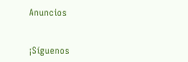Anuncios


¡Síguenos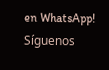en WhatsApp! Síguenos